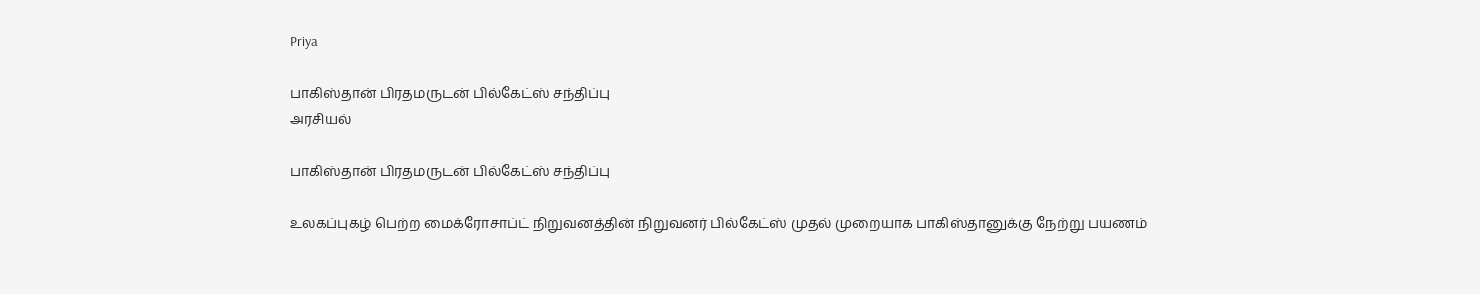Priya

பாகிஸ்தான் பிரதமருடன் பில்கேட்ஸ் சந்திப்பு
அரசியல்

பாகிஸ்தான் பிரதமருடன் பில்கேட்ஸ் சந்திப்பு

உலகப்புகழ் பெற்ற மைக்ரோசாப்ட் நிறுவனத்தின் நிறுவனர் பில்கேட்ஸ் முதல் முறையாக பாகிஸ்தானுக்கு நேற்று பயணம்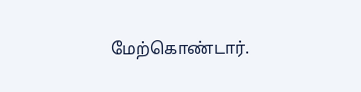மேற்கொண்டார்.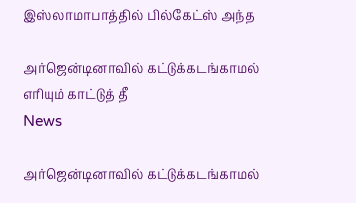இஸ்லாமாபாத்தில் பில்கேட்ஸ் அந்த

அர்ஜென்டினாவில் கட்டுக்கடங்காமல் எரியும் காட்டுத் தீ
News

அர்ஜென்டினாவில் கட்டுக்கடங்காமல்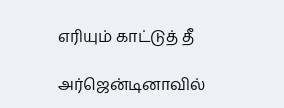எரியும் காட்டுத் தீ

அர்ஜென்டினாவில்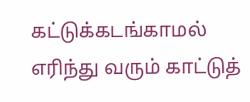கட்டுக்கடங்காமல் எரிந்து வரும் காட்டுத்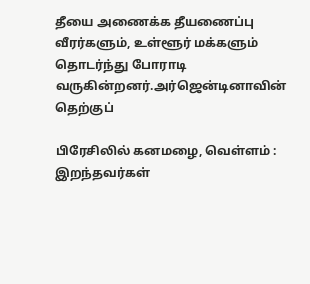தீயை அணைக்க தீயணைப்பு வீரர்களும், உள்ளூர் மக்களும் தொடர்ந்து போராடி வருகின்றனர்.அர்ஜென்டினாவின் தெற்குப்

பிரேசிலில் கனமழை, வெள்ளம் :  இறந்தவர்கள்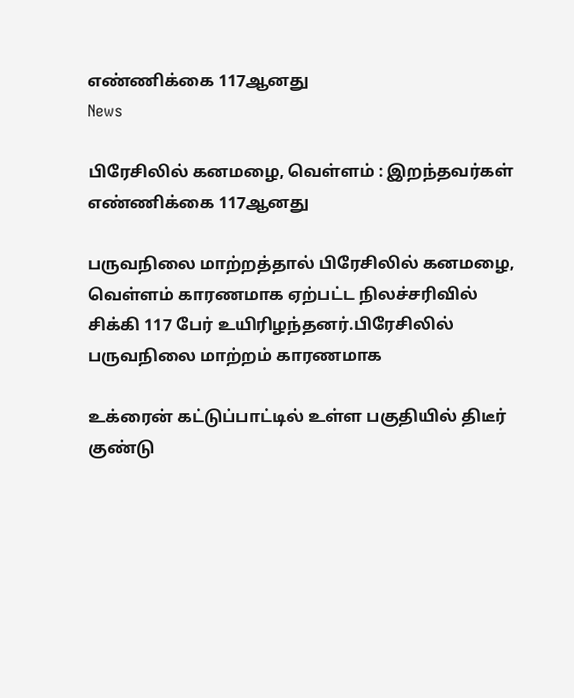எண்ணிக்கை 117ஆனது
News

பிரேசிலில் கனமழை, வெள்ளம் : இறந்தவர்கள் எண்ணிக்கை 117ஆனது

பருவநிலை மாற்றத்தால் பிரேசிலில் கனமழை, வெள்ளம் காரணமாக ஏற்பட்ட நிலச்சரிவில் சிக்கி 117 பேர் உயிரிழந்தனர்.பிரேசிலில் பருவநிலை மாற்றம் காரணமாக

உக்ரைன் கட்டுப்பாட்டில் உள்ள பகுதியில் திடீர் குண்டு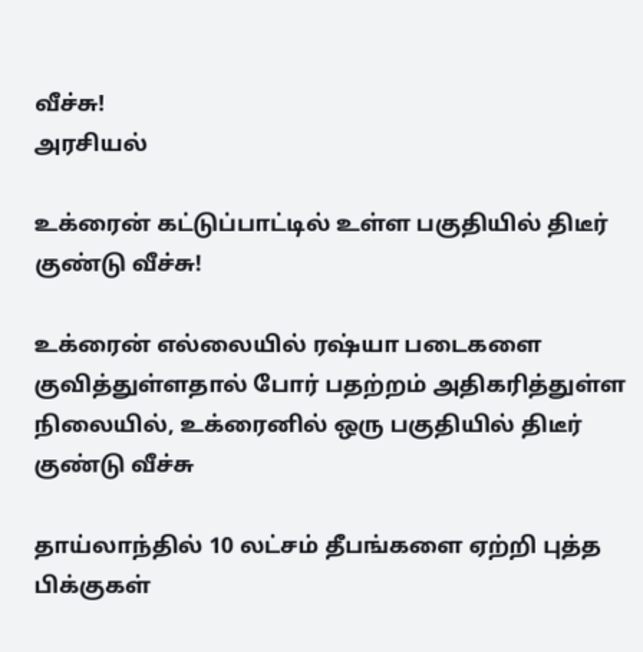வீச்சு!
அரசியல்

உக்ரைன் கட்டுப்பாட்டில் உள்ள பகுதியில் திடீர் குண்டு வீச்சு!

உக்ரைன் எல்லையில் ரஷ்யா படைகளை குவித்துள்ளதால் போர் பதற்றம் அதிகரித்துள்ள நிலையில், உக்ரைனில் ஒரு பகுதியில் திடீர் குண்டு வீச்சு

தாய்லாந்தில் 10 லட்சம் தீபங்களை ஏற்றி புத்த பிக்குகள்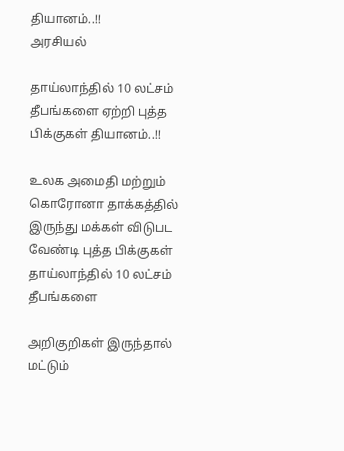தியானம்..!!
அரசியல்

தாய்லாந்தில் 10 லட்சம் தீபங்களை ஏற்றி புத்த பிக்குகள் தியானம்..!!

உலக அமைதி மற்றும் கொரோனா தாக்கத்தில் இருந்து மக்கள் விடுபட வேண்டி புத்த பிக்குகள் தாய்லாந்தில் 10 லட்சம் தீபங்களை

அறிகுறிகள் இருந்தால் மட்டும்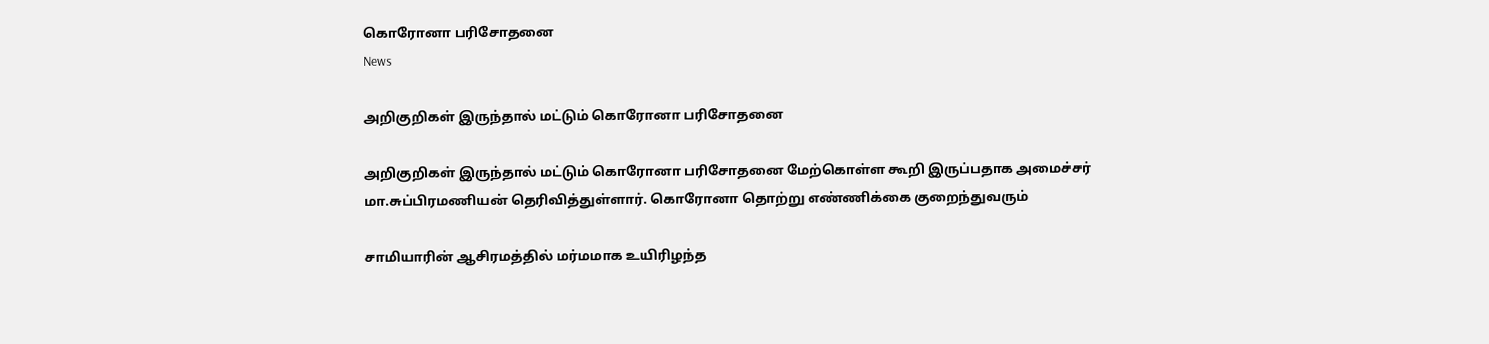கொரோனா பரிசோதனை
News

அறிகுறிகள் இருந்தால் மட்டும் கொரோனா பரிசோதனை

அறிகுறிகள் இருந்தால் மட்டும் கொரோனா பரிசோதனை மேற்கொள்ள கூறி இருப்பதாக அமைச்சர் மா.சுப்பிரமணியன் தெரிவித்துள்ளார். கொரோனா தொற்று எண்ணிக்கை குறைந்துவரும்

சாமியாரின் ஆசிரமத்தில் மர்மமாக உயிரிழந்த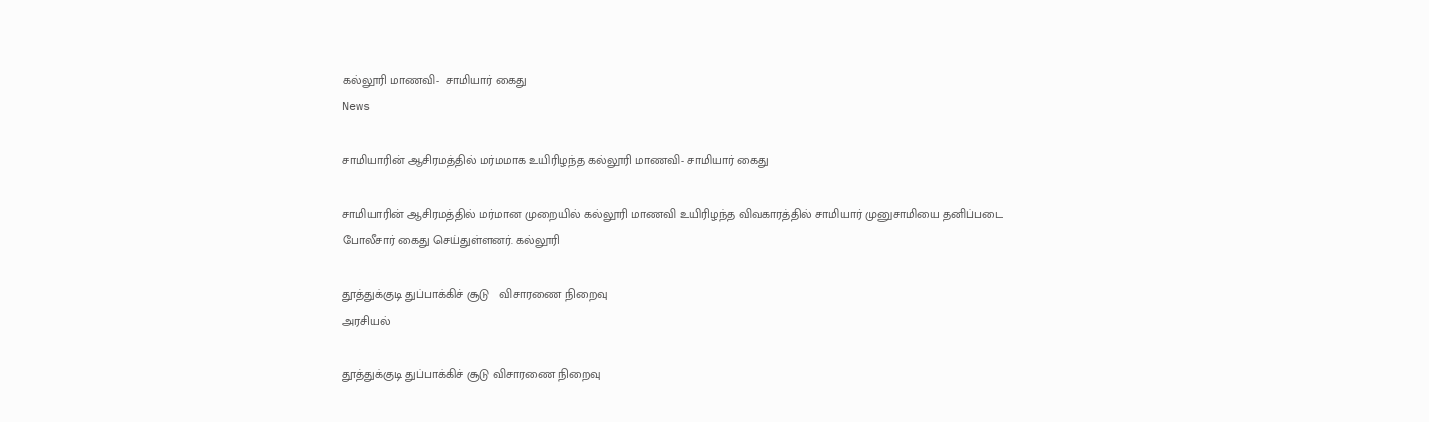கல்லூரி மாணவி-  சாமியார் கைது
News

சாமியாரின் ஆசிரமத்தில் மர்மமாக உயிரிழந்த கல்லூரி மாணவி- சாமியார் கைது

சாமியாரின் ஆசிரமத்தில் மர்மான முறையில் கல்லூரி மாணவி உயிரிழந்த விவகாரத்தில் சாமியார் முனுசாமியை தனிப்படை போலீசார் கைது செய்துள்ளனர். கல்லூரி

தூத்துக்குடி துப்பாக்கிச் சூடு   விசாரணை நிறைவு
அரசியல்

தூத்துக்குடி துப்பாக்கிச் சூடு விசாரணை நிறைவு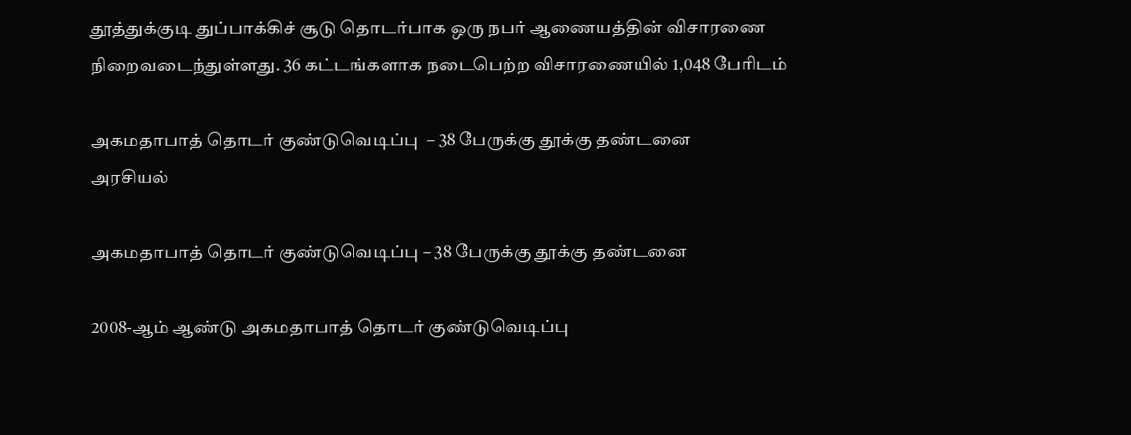தூத்துக்குடி துப்பாக்கிச் சூடு தொடர்பாக ஒரு நபர் ஆணையத்தின் விசாரணை நிறைவடைந்துள்ளது. 36 கட்டங்களாக நடைபெற்ற விசாரணையில் 1,048 பேரிடம்

அகமதாபாத் தொடர் குண்டுவெடிப்பு  – 38 பேருக்கு தூக்கு தண்டனை
அரசியல்

அகமதாபாத் தொடர் குண்டுவெடிப்பு – 38 பேருக்கு தூக்கு தண்டனை

2008-ஆம் ஆண்டு அகமதாபாத் தொடர் குண்டுவெடிப்பு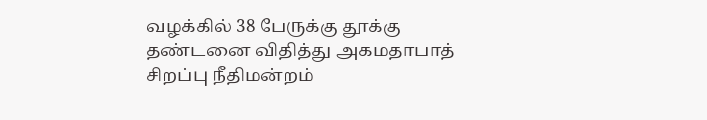வழக்கில் 38 பேருக்கு தூக்கு தண்டனை விதித்து அகமதாபாத் சிறப்பு நீதிமன்றம்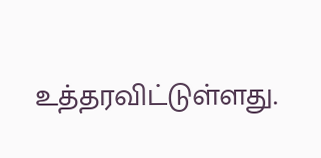உத்தரவிட்டுள்ளது.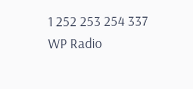1 252 253 254 337
WP Radio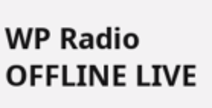WP Radio
OFFLINE LIVE